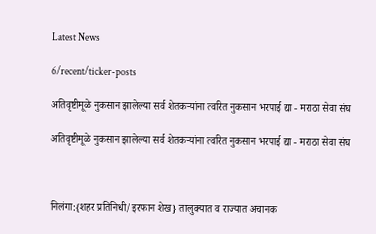Latest News

6/recent/ticker-posts

अतिवृष्टीमूळे नुकसान झालेल्या सर्व शेतकऱ्यांना त्वरित नुकसान भरपाई द्या - मराठा सेवा संघ

अतिवृष्टीमूळे नुकसान झालेल्या सर्व शेतकऱ्यांना त्वरित नुकसान भरपाई द्या - मराठा सेवा संघ



निलंगा:{शहर प्रतिनिधी/इरफान शेख} तालुक्यात व राज्यात अचानक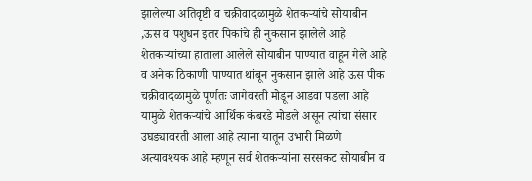झालेल्या अतिवृष्टी व चक्रीवादळामुळे शेतकऱ्यांचे सोयाबीन ,ऊस व पशुधन इतर पिकांचे ही नुकसान झालेले आहे शेतकऱ्यांच्या हाताला आलेले सोयाबीन पाण्यात वाहून गेले आहे व अनेक ठिकाणी पाण्यात थांबून नुकसान झाले आहे ऊस पीक चक्रीवादळामुळे पूर्णतः जागेवरती मोडून आडवा पडला आहे यामुळे शेतकऱ्यांचे आर्थिक कंबरडे मोडले असून त्यांचा संसार उघड्यावरती आला आहे त्याना यातून उभारी मिळणे अत्यावश्यक आहे म्हणून सर्व शेतकऱ्यांना सरसकट सोयाबीन व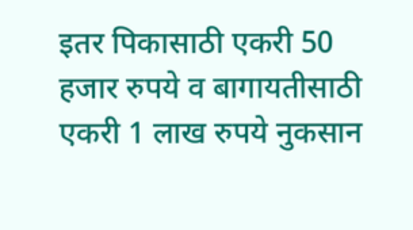इतर पिकासाठी एकरी 50 हजार रुपये व बागायतीसाठी एकरी 1 लाख रुपये नुकसान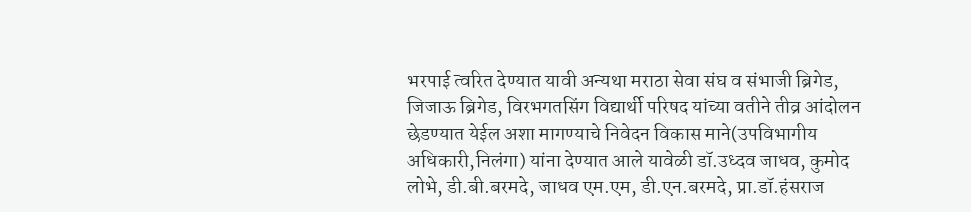भरपाई त्वरित देण्यात यावी अन्यथा मराठा सेवा संघ व संभाजी ब्रिगेड, जिजाऊ ब्रिगेड, विरभगतसिंग विद्यार्थी परिषद यांच्या वतीने तीव्र आंदोलन छेडण्यात येईल अशा मागण्याचे निवेदन विकास माने(उपविभागीय अधिकारी,निलंगा) यांना देण्यात आले यावेळी डॉ.उध्दव जाधव, कुमोद लोभे, डी.बी.बरमदे, जाधव एम.एम, डी.एन.बरमदे, प्रा.डॉ.हंसराज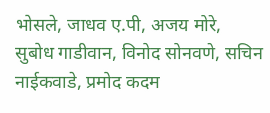भोसले, जाधव ए.पी, अजय मोरे, सुबोध गाडीवान, विनोद सोनवणे, सचिन नाईकवाडे, प्रमोद कदम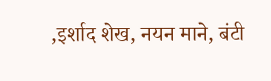,इर्शाद शेख, नयन माने, बंटी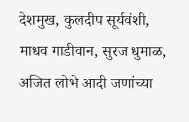देशमुख, कुलदीप सूर्यवंशी, माधव गाडीवान, सुरज धुमाळ, अजित लोभे आदी जणांच्या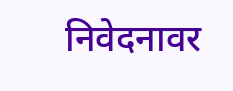निवेदनावर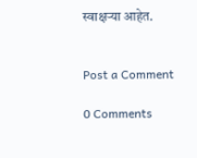स्वाक्षऱ्या आहेत.


Post a Comment

0 Comments